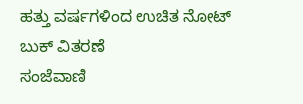ಹತ್ತು ವರ್ಷಗಳಿಂದ ಉಚಿತ ನೋಟ್ ಬುಕ್ ವಿತರಣೆ
ಸಂಜೆವಾಣಿ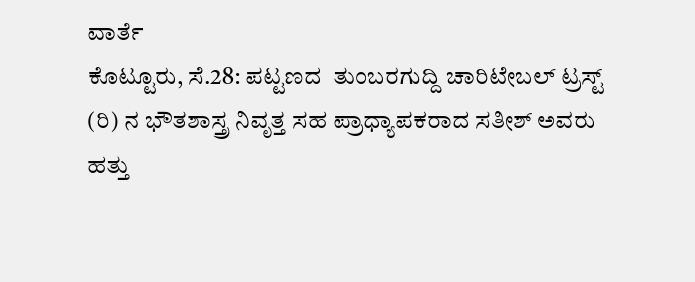ವಾರ್ತೆ
ಕೊಟ್ಟೂರು, ಸೆ.28: ಪಟ್ಟಣದ  ತುಂಬರಗುದ್ದಿ ಚಾರಿಟೇಬಲ್ ಟ್ರಸ್ಟ್ (ರಿ) ನ ಭೌತಶಾಸ್ತ್ರ ನಿವೃತ್ತ ಸಹ ಪ್ರಾಧ್ಯಾಪಕರಾದ ಸತೀಶ್ ಅವರು ಹತ್ತು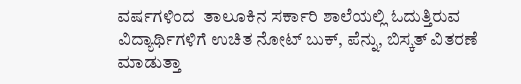ವರ್ಷಗಳಿಂದ  ತಾಲೂಕಿನ ಸರ್ಕಾರಿ ಶಾಲೆಯಲ್ಲಿ ಓದುತ್ತಿರುವ  ವಿದ್ಯಾರ್ಥಿಗಳಿಗೆ ಉಚಿತ ನೋಟ್ ಬುಕ್, ಪೆನ್ನು, ಬಿಸ್ಕತ್ ವಿತರಣೆ ಮಾಡುತ್ತಾ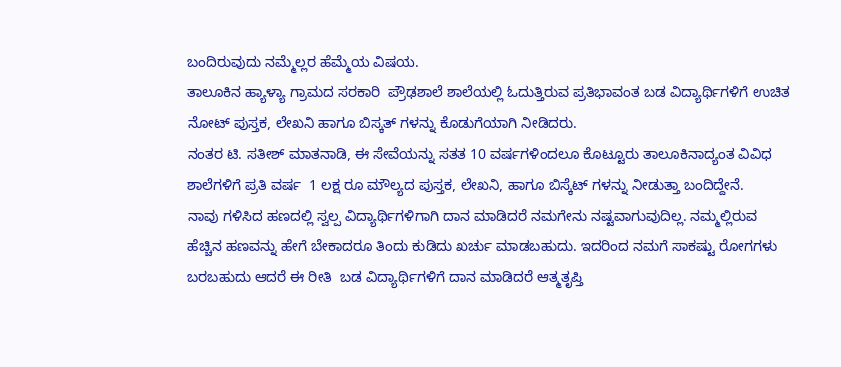ಬಂದಿರುವುದು ನಮ್ಮೆಲ್ಲರ ಹೆಮ್ಮೆಯ ವಿಷಯ.
ತಾಲೂಕಿನ ಹ್ಯಾಳ್ಯಾ ಗ್ರಾಮದ ಸರಕಾರಿ  ಪ್ರೌಢಶಾಲೆ ಶಾಲೆಯಲ್ಲಿ ಓದುತ್ತಿರುವ ಪ್ರತಿಭಾವಂತ ಬಡ ವಿದ್ಯಾರ್ಥಿಗಳಿಗೆ ಉಚಿತ ನೋಟ್ ಪುಸ್ತಕ, ಲೇಖನಿ ಹಾಗೂ ಬಿಸ್ಕತ್ ಗಳನ್ನು ಕೊಡುಗೆಯಾಗಿ ನೀಡಿದರು.
ನಂತರ ಟಿ. ಸತೀಶ್ ಮಾತನಾಡಿ, ಈ ಸೇವೆಯನ್ನು ಸತತ 10 ವರ್ಷಗಳಿಂದಲೂ ಕೊಟ್ಟೂರು ತಾಲೂಕಿನಾದ್ಯಂತ ವಿವಿಧ ಶಾಲೆಗಳಿಗೆ ಪ್ರತಿ ವರ್ಷ  1 ಲಕ್ಷ ರೂ ಮೌಲ್ಯದ ಪುಸ್ತಕ, ಲೇಖನಿ, ಹಾಗೂ ಬಿಸ್ಕೆಟ್ ಗಳನ್ನು ನೀಡುತ್ತಾ ಬಂದಿದ್ದೇನೆ.
ನಾವು ಗಳಿಸಿದ ಹಣದಲ್ಲಿ ಸ್ವಲ್ಪ ವಿದ್ಯಾರ್ಥಿಗಳಿಗಾಗಿ ದಾನ ಮಾಡಿದರೆ ನಮಗೇನು ನಷ್ಟವಾಗುವುದಿಲ್ಲ. ನಮ್ಮಲ್ಲಿರುವ ಹೆಚ್ಚಿನ ಹಣವನ್ನು ಹೇಗೆ ಬೇಕಾದರೂ ತಿಂದು ಕುಡಿದು ಖರ್ಚು ಮಾಡಬಹುದು. ಇದರಿಂದ ನಮಗೆ ಸಾಕಷ್ಟು ರೋಗಗಳು ಬರಬಹುದು ಆದರೆ ಈ ರೀತಿ  ಬಡ ವಿದ್ಯಾರ್ಥಿಗಳಿಗೆ ದಾನ ಮಾಡಿದರೆ ಆತ್ಮತೃಪ್ತಿ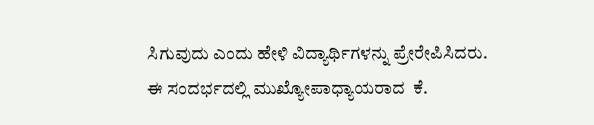ಸಿಗುವುದು ಎಂದು ಹೇಳಿ ವಿದ್ಯಾರ್ಥಿಗಳನ್ನು ಪ್ರೇರೇಪಿಸಿದರು.
ಈ ಸಂದರ್ಭದಲ್ಲಿ ಮುಖ್ಯೋಪಾಧ್ಯಾಯರಾದ  ಕೆ.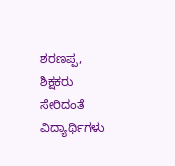ಶರಣಪ್ಪ, ಶಿಕ್ಷಕರು ಸೇರಿದಂತೆ ವಿದ್ಯಾರ್ಥಿಗಳು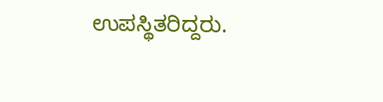ಉಪಸ್ಥಿತರಿದ್ದರು.